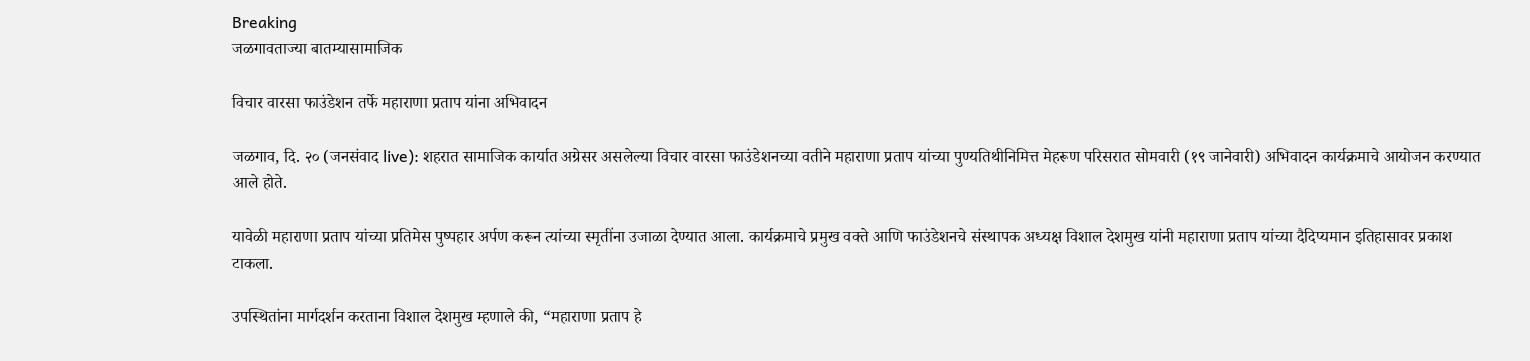Breaking
जळगावताज्या बातम्यासामाजिक

विचार वारसा फाउंडेशन तर्फे महाराणा प्रताप यांना अभिवादन

जळगाव, दि. २० (जनसंवाद live): शहरात सामाजिक कार्यात अग्रेसर असलेल्या विचार वारसा फाउंडेशनच्या वतीने महाराणा प्रताप यांच्या पुण्यतिथीनिमित्त मेहरूण परिसरात सोमवारी (१९ जानेवारी) अभिवादन कार्यक्रमाचे आयोजन करण्यात आले होते.

यावेळी महाराणा प्रताप यांच्या प्रतिमेस पुष्पहार अर्पण करून त्यांच्या स्मृतींना उजाळा देण्यात आला. कार्यक्रमाचे प्रमुख वक्ते आणि फाउंडेशनचे संस्थापक अध्यक्ष विशाल देशमुख यांनी महाराणा प्रताप यांच्या दैदिप्यमान इतिहासावर प्रकाश टाकला.

उपस्थितांना मार्गदर्शन करताना विशाल देशमुख म्हणाले की, “महाराणा प्रताप हे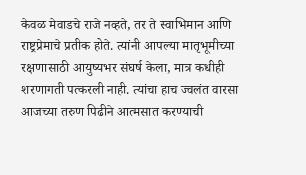केवळ मेवाडचे राजे नव्हते, तर ते स्वाभिमान आणि राष्ट्रप्रेमाचे प्रतीक होते. त्यांनी आपल्या मातृभूमीच्या रक्षणासाठी आयुष्यभर संघर्ष केला, मात्र कधीही शरणागती पत्करली नाही. त्यांचा हाच ज्वलंत वारसा आजच्या तरुण पिढीने आत्मसात करण्याची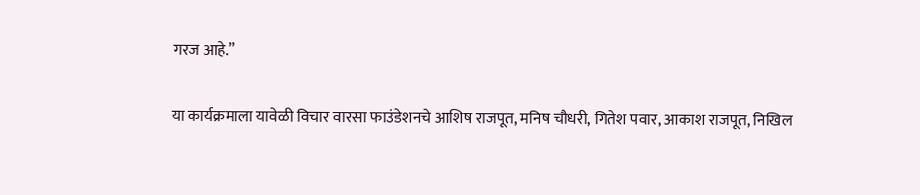गरज आहे.”

या कार्यक्रमाला यावेळी विचार वारसा फाउंडेशनचे आशिष राजपूत, मनिष चौधरी, गितेश पवार, आकाश राजपूत, निखिल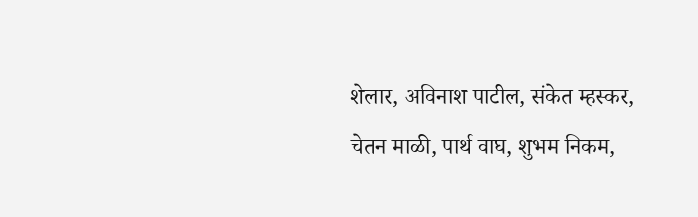शेलार, अविनाश पाटील, संकेत म्हस्कर, चेतन माळी, पार्थ वाघ, शुभम निकम,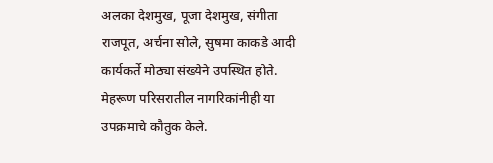अलका देशमुख, पूजा देशमुख, संगीता राजपूत, अर्चना सोले, सुषमा काकडे आदी कार्यकर्ते मोठ्या संख्येने उपस्थित होते. मेहरूण परिसरातील नागरिकांनीही या उपक्रमाचे कौतुक केले.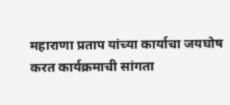महाराणा प्रताप यांच्या कार्याचा जयघोष करत कार्यक्रमाची सांगता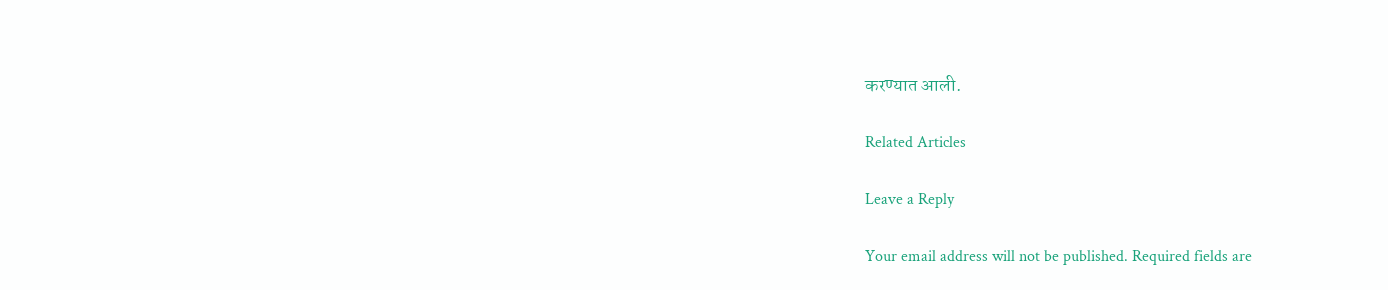करण्यात आली.

Related Articles

Leave a Reply

Your email address will not be published. Required fields are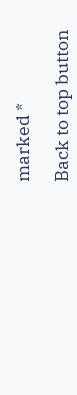marked *

Back to top button